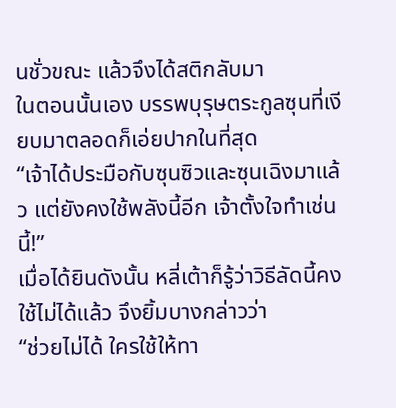นชั่วขณะ แล้วจึงได้สติกลับมา
ในตอนนั้นเอง บรรพบุรุษตระกูลซุนที่เงียบมาตลอดก็เอ่ยปากในที่สุด
“เจ้าได้ประมือกับซุนซิวและซุนเฉิงมาแล้ว แต่ยังคงใช้พลังนี้อีก เจ้าตั้งใจทำเช่นนี้!”
เมื่อได้ยินดังนั้น หลี่เต้าก็รู้ว่าวิธีลัดนี้คงใช้ไม่ได้แล้ว จึงยิ้มบางกล่าวว่า
“ช่วยไม่ได้ ใครใช้ให้ทา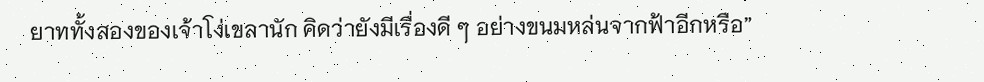ยาททั้งสองของเจ้าโง่เขลานัก คิดว่ายังมีเรื่องดี ๆ อย่างขนมหล่นจากฟ้าอีกหรือ”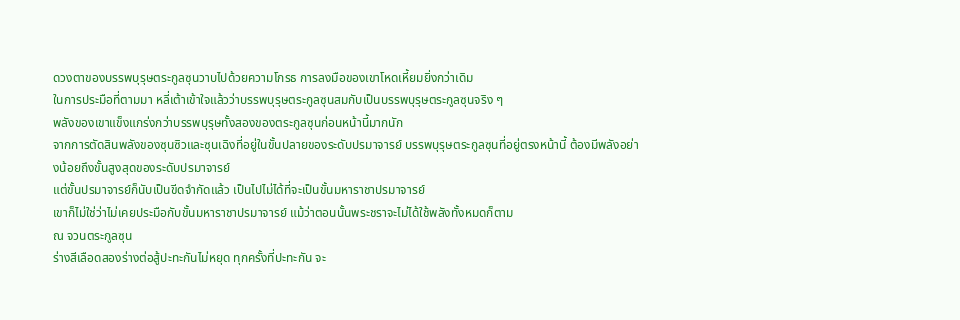ดวงตาของบรรพบุรุษตระกูลซุนวาบไปด้วยความโกรธ การลงมือของเขาโหดเหี้ยมยิ่งกว่าเดิม
ในการประมือที่ตามมา หลี่เต้าเข้าใจแล้วว่าบรรพบุรุษตระกูลซุนสมกับเป็นบรรพบุรุษตระกูลซุนจริง ๆ
พลังของเขาแข็งแกร่งกว่าบรรพบุรุษทั้งสองของตระกูลซุนก่อนหน้านี้มากนัก
จากการตัดสินพลังของซุนซิวและซุนเฉิงที่อยู่ในขั้นปลายของระดับปรมาจารย์ บรรพบุรุษตระกูลซุนที่อยู่ตรงหน้านี้ ต้องมีพลังอย่างน้อยถึงขั้นสูงสุดของระดับปรมาจารย์
แต่ขั้นปรมาจารย์ก็นับเป็นขีดจำกัดแล้ว เป็นไปไม่ได้ที่จะเป็นขั้นมหาราชาปรมาจารย์
เขาก็ไม่ใช่ว่าไม่เคยประมือกับขั้นมหาราชาปรมาจารย์ แม้ว่าตอนนั้นพระชราจะไม่ได้ใช้พลังทั้งหมดก็ตาม
ณ จวนตระกูลซุน
ร่างสีเลือดสองร่างต่อสู้ปะทะกันไม่หยุด ทุกครั้งที่ปะทะกัน จะ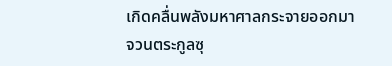เกิดคลื่นพลังมหาศาลกระจายออกมา
จวนตระกูลซุ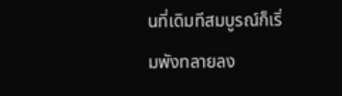นที่เดิมทีสมบูรณ์ก็เริ่มพังทลายลง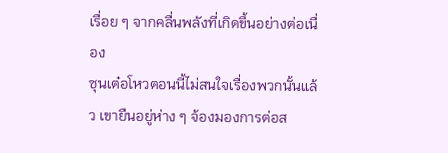เรื่อย ๆ จากคลื่นพลังที่เกิดขึ้นอย่างต่อเนื่อง
ซุนเต๋อโหวตอนนี้ไม่สนใจเรื่องพวกนั้นแล้ว เขายืนอยู่ห่าง ๆ จ้องมองการต่อส